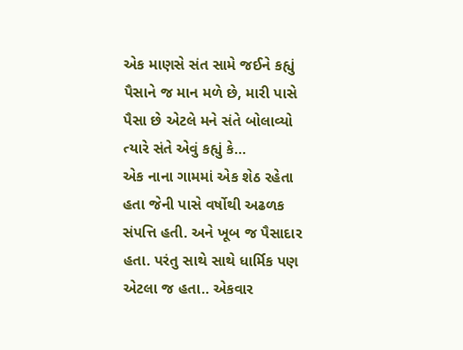એક માણસે સંત સામે જઈને કહ્યું પૈસાને જ માન મળે છે, મારી પાસે પૈસા છે એટલે મને સંતે બોલાવ્યો ત્યારે સંતે એવું કહ્યું કે...
એક નાના ગામમાં એક શેઠ રહેતા હતા જેની પાસે વર્ષોથી અઢળક સંપત્તિ હતી. અને ખૂબ જ પૈસાદાર હતા. પરંતુ સાથે સાથે ધાર્મિક પણ એટલા જ હતા.. એકવાર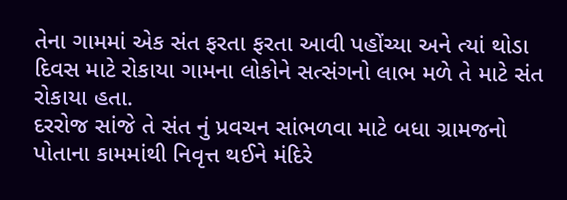તેના ગામમાં એક સંત ફરતા ફરતા આવી પહોંચ્યા અને ત્યાં થોડા દિવસ માટે રોકાયા ગામના લોકોને સત્સંગનો લાભ મળે તે માટે સંત રોકાયા હતા.
દરરોજ સાંજે તે સંત નું પ્રવચન સાંભળવા માટે બધા ગ્રામજનો પોતાના કામમાંથી નિવૃત્ત થઈને મંદિરે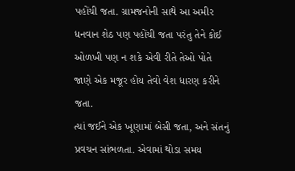પહોંચી જતા. ગ્રામજનોની સાથે આ અમીર ધનવાન શેઠ પણ પહોંચી જતા પરંતુ તેને કોઈ ઓળખી પણ ન શકે એવી રીતે તેઓ પોતે જાણે એક મજૂર હોય તેવો વેશ ધારણ કરીને જતા.
ત્યાં જઈને એક ખૂણામાં બેસી જતા, અને સંતનું પ્રવચન સાંભળતા. એવામાં થોડા સમય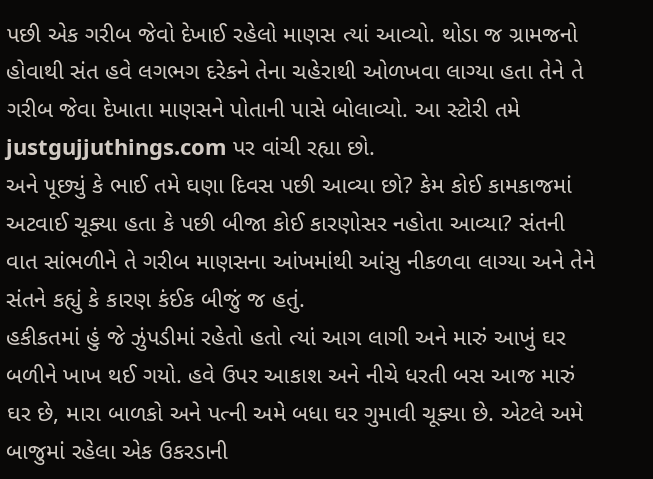પછી એક ગરીબ જેવો દેખાઈ રહેલો માણસ ત્યાં આવ્યો. થોડા જ ગ્રામજનો હોવાથી સંત હવે લગભગ દરેકને તેના ચહેરાથી ઓળખવા લાગ્યા હતા તેને તે ગરીબ જેવા દેખાતા માણસને પોતાની પાસે બોલાવ્યો. આ સ્ટોરી તમે justgujjuthings.com પર વાંચી રહ્યા છો.
અને પૂછ્યું કે ભાઈ તમે ઘણા દિવસ પછી આવ્યા છો? કેમ કોઈ કામકાજમાં અટવાઈ ચૂક્યા હતા કે પછી બીજા કોઈ કારણોસર નહોતા આવ્યા? સંતની વાત સાંભળીને તે ગરીબ માણસના આંખમાંથી આંસુ નીકળવા લાગ્યા અને તેને સંતને કહ્યું કે કારણ કંઈક બીજું જ હતું.
હકીકતમાં હું જે ઝુંપડીમાં રહેતો હતો ત્યાં આગ લાગી અને મારું આખું ઘર બળીને ખાખ થઈ ગયો. હવે ઉપર આકાશ અને નીચે ધરતી બસ આજ મારું ઘર છે, મારા બાળકો અને પત્ની અમે બધા ઘર ગુમાવી ચૂક્યા છે. એટલે અમે બાજુમાં રહેલા એક ઉકરડાની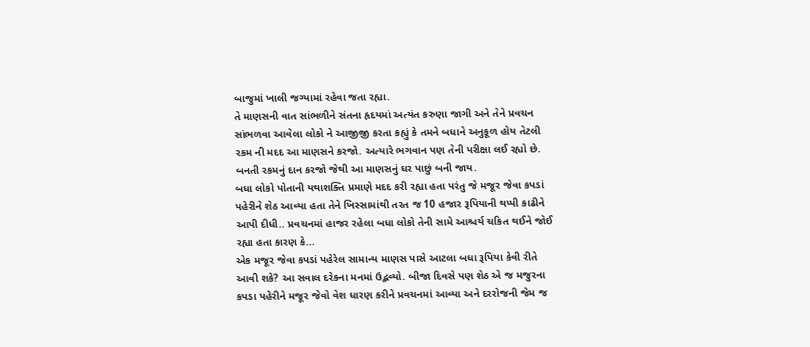બાજુમાં ખાલી જગ્યામાં રહેવા જતા રહ્યા.
તે માણસની વાત સાંભળીને સંતના હૃદયમાં અત્યંત કરુણા જાગી અને તેને પ્રવચન સાંભળવા આવેલા લોકો ને આજીજી કરતા કહ્યું કે તમને બધાને અનુકૂળ હોય તેટલી રકમ ની મદદ આ માણસને કરજો. અત્યારે ભગવાન પણ તેની પરીક્ષા લઈ રહ્યો છે. બનતી રકમનું દાન કરજો જેથી આ માણસનું ઘર પાછું બની જાય.
બધા લોકો પોતાની યથાશક્તિ પ્રમાણે મદદ કરી રહ્યા હતા પરંતુ જે મજૂર જેવા કપડાં પહેરીને શેઠ આવ્યા હતા તેને ખિસ્સામાંથી તરત જ 10 હજાર રૂપિયાની થપ્પી કાઢીને આપી દીધી.. પ્રવચનમાં હાજર રહેલા બધા લોકો તેની સામે આશ્ચર્ય ચકિત થઈને જોઈ રહ્યા હતા કારણ કે...
એક મજૂર જેવા કપડાં પહેરેલ સામાન્ય માણસ પાસે આટલા બધા રૂપિયા કેવી રીતે આવી શકે? આ સવાલ દરેકના મનમાં ઉદ્ભવ્યો. બીજા દિવસે પણ શેઠ એ જ મજુરના કપડા પહેરીને મજૂર જેવો વેશ ધારણ કરીને પ્રવચનમાં આવ્યા અને દરરોજની જેમ જ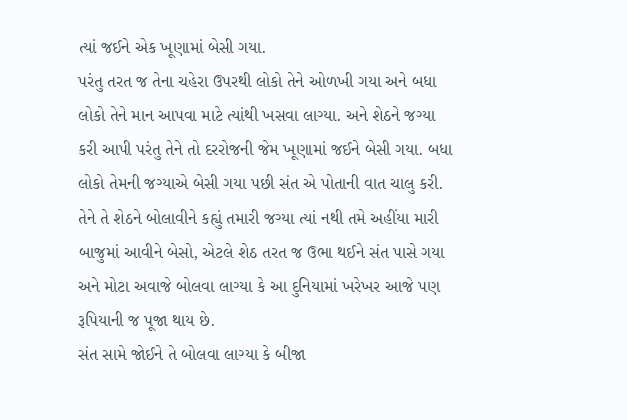ત્યાં જઈને એક ખૂણામાં બેસી ગયા.
પરંતુ તરત જ તેના ચહેરા ઉપરથી લોકો તેને ઓળખી ગયા અને બધા લોકો તેને માન આપવા માટે ત્યાંથી ખસવા લાગ્યા. અને શેઠને જગ્યા કરી આપી પરંતુ તેને તો દરરોજની જેમ ખૂણામાં જઈને બેસી ગયા. બધા લોકો તેમની જગ્યાએ બેસી ગયા પછી સંત એ પોતાની વાત ચાલુ કરી.
તેને તે શેઠને બોલાવીને કહ્યું તમારી જગ્યા ત્યાં નથી તમે અહીંયા મારી બાજુમાં આવીને બેસો, એટલે શેઠ તરત જ ઉભા થઈને સંત પાસે ગયા અને મોટા અવાજે બોલવા લાગ્યા કે આ દુનિયામાં ખરેખર આજે પણ રૂપિયાની જ પૂજા થાય છે.
સંત સામે જોઈને તે બોલવા લાગ્યા કે બીજા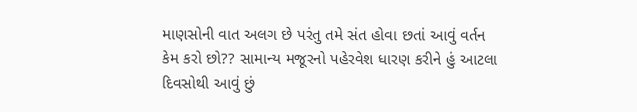માણસોની વાત અલગ છે પરંતુ તમે સંત હોવા છતાં આવું વર્તન કેમ કરો છો?? સામાન્ય મજૂરનો પહેરવેશ ધારણ કરીને હું આટલા દિવસોથી આવું છું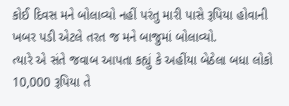કોઈ દિવસ મને બોલાવ્યો નહીં પરંતુ મારી પાસે રૂપિયા હોવાની ખબર પડી એટલે તરત જ મને બાજુમાં બોલાવ્યો.
ત્યારે એ સંતે જવાબ આપતા કહ્યું કે અહીંયા બેઠેલા બધા લોકો 10,000 રૂપિયા તે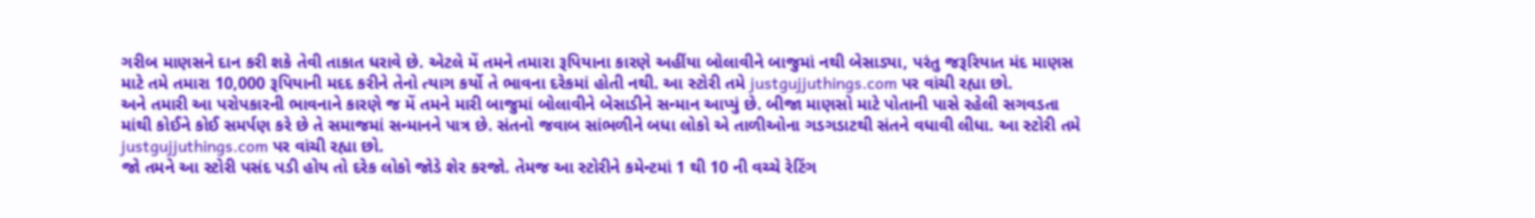ગરીબ માણસને દાન કરી શકે તેવી તાકાત ધરાવે છે. એટલે મેં તમને તમારા રૂપિયાના કારણે અહીંયા બોલાવીને બાજુમાં નથી બેસાડ્યા, પરંતુ જરૂરિયાત મંદ માણસ માટે તમે તમારા 10,000 રૂપિયાની મદદ કરીને તેનો ત્યાગ કર્યો તે ભાવના દરેકમાં હોતી નથી. આ સ્ટોરી તમે justgujjuthings.com પર વાંચી રહ્યા છો.
અને તમારી આ પરોપકારની ભાવનાને કારણે જ મેં તમને મારી બાજુમાં બોલાવીને બેસાડીને સન્માન આપ્યું છે. બીજા માણસો માટે પોતાની પાસે રહેલી સગવડતા માંથી કોઈને કોઈ સમર્પણ કરે છે તે સમાજમાં સન્માનને પાત્ર છે. સંતનો જવાબ સાંભળીને બધા લોકો એ તાળીઓના ગડગડાટથી સંતને વધાવી લીધા. આ સ્ટોરી તમે justgujjuthings.com પર વાંચી રહ્યા છો.
જો તમને આ સ્ટોરી પસંદ પડી હોય તો દરેક લોકો જોડે શેર કરજો. તેમજ આ સ્ટોરીને કમેન્ટમાં 1 થી 10 ની વચ્ચે રેટિંગ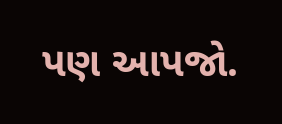પણ આપજો.